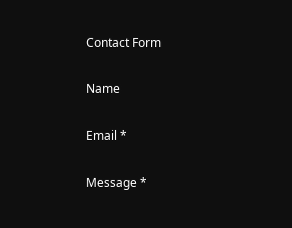Contact Form

Name

Email *

Message *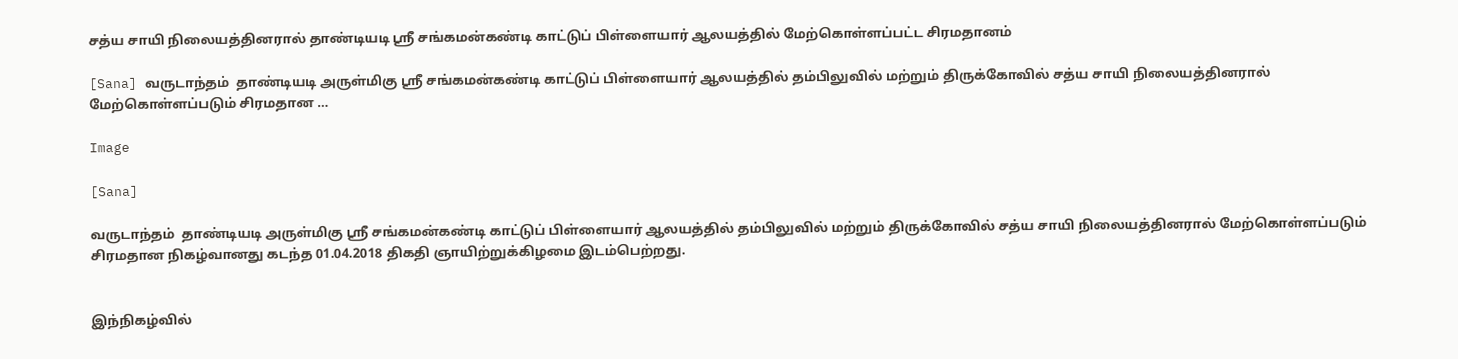சத்ய சாயி நிலையத்தினரால் தாண்டியடி ஸ்ரீ சங்கமன்கண்டி காட்டுப் பிள்ளையார் ஆலயத்தில் மேற்கொள்ளப்பட்ட சிரமதானம்

[Sana] வருடாந்தம்  தாண்டியடி அருள்மிகு ஸ்ரீ சங்கமன்கண்டி காட்டுப் பிள்ளையார் ஆலயத்தில் தம்பிலுவில் மற்றும் திருக்கோவில் சத்ய சாயி நிலையத்தினரால் மேற்கொள்ளப்படும் சிரமதான …

Image

[Sana]

வருடாந்தம்  தாண்டியடி அருள்மிகு ஸ்ரீ சங்கமன்கண்டி காட்டுப் பிள்ளையார் ஆலயத்தில் தம்பிலுவில் மற்றும் திருக்கோவில் சத்ய சாயி நிலையத்தினரால் மேற்கொள்ளப்படும் சிரமதான நிகழ்வானது கடந்த 01.04.2018 திகதி ஞாயிற்றுக்கிழமை இடம்பெற்றது.


இந்நிகழ்வில்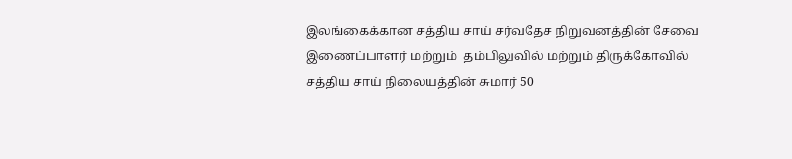இலங்கைக்கான சத்திய சாய் சர்வதேச நிறுவனத்தின் சேவை  இணைப்பாளர் மற்றும்  தம்பிலுவில் மற்றும் திருக்கோவில் சத்திய சாய் நிலையத்தின் சுமார் 50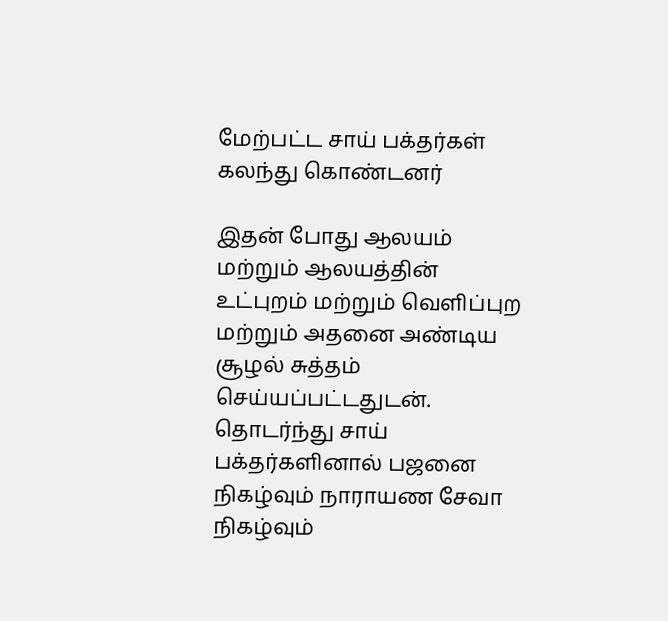மேற்பட்ட சாய் பக்தர்கள் கலந்து கொண்டனர்

இதன் போது ஆலயம் மற்றும் ஆலயத்தின் உட்புறம் மற்றும் வெளிப்புற மற்றும் அதனை அண்டிய சூழல் சுத்தம் செய்யப்பட்டதுடன். தொடர்ந்து சாய் பக்தர்களினால் பஜனை நிகழ்வும் நாராயண சேவா நிகழ்வும்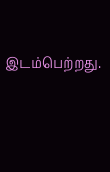இடம்பெற்றது.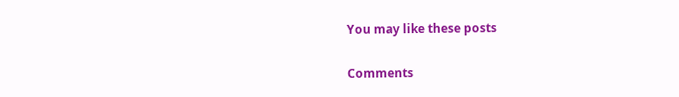You may like these posts

Comments